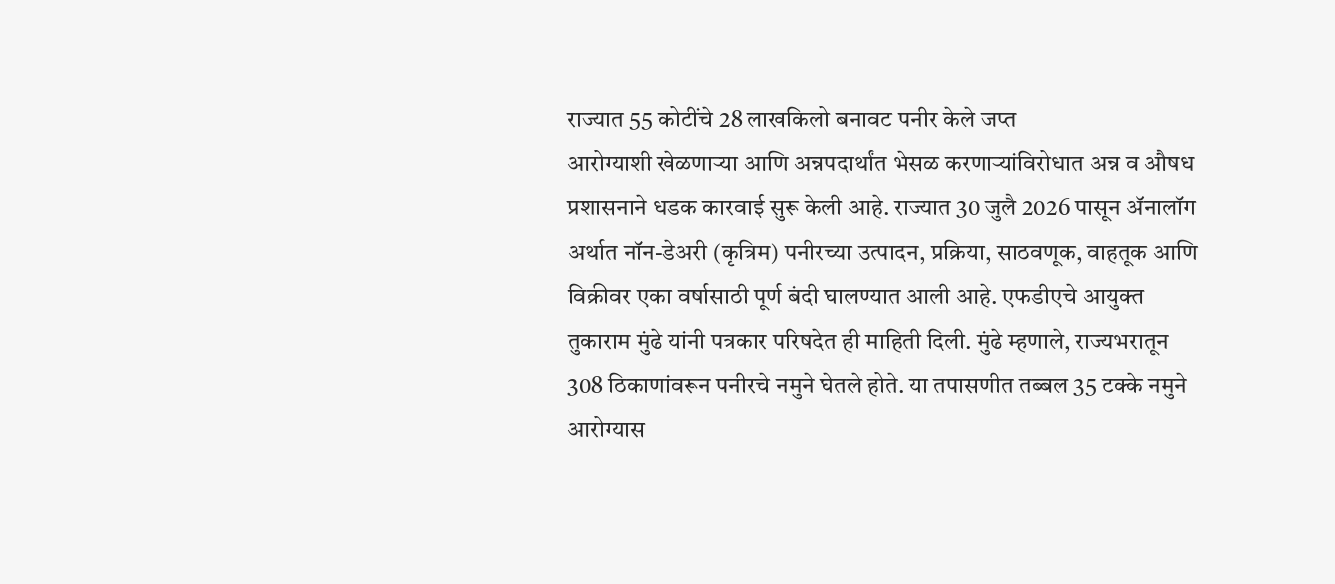राज्यात 55 कोटींचे 28 लाखकिलो बनावट पनीर केले जप्त
आरोग्याशी खेळणाऱ्या आणि अन्नपदार्थांत भेसळ करणाऱ्यांविरोधात अन्न व औषध प्रशासनाने धडक कारवाई सुरू केली आहे. राज्यात 30 जुलै 2026 पासून ॲनालॉग अर्थात नॉन-डेअरी (कृत्रिम) पनीरच्या उत्पादन, प्रक्रिया, साठवणूक, वाहतूक आणि विक्रीवर एका वर्षासाठी पूर्ण बंदी घालण्यात आली आहे. एफडीएचे आयुक्त तुकाराम मुंढे यांनी पत्रकार परिषदेत ही माहिती दिली. मुंढे म्हणाले, राज्यभरातून 308 ठिकाणांवरून पनीरचे नमुने घेतले होते. या तपासणीत तब्बल 35 टक्के नमुने आरोग्यास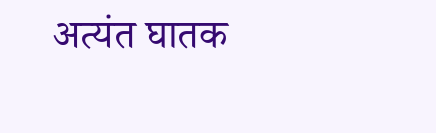अत्यंत घातक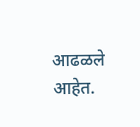आढळले आहेत.